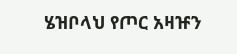ሄዝቦላህ የጦር አዛዡን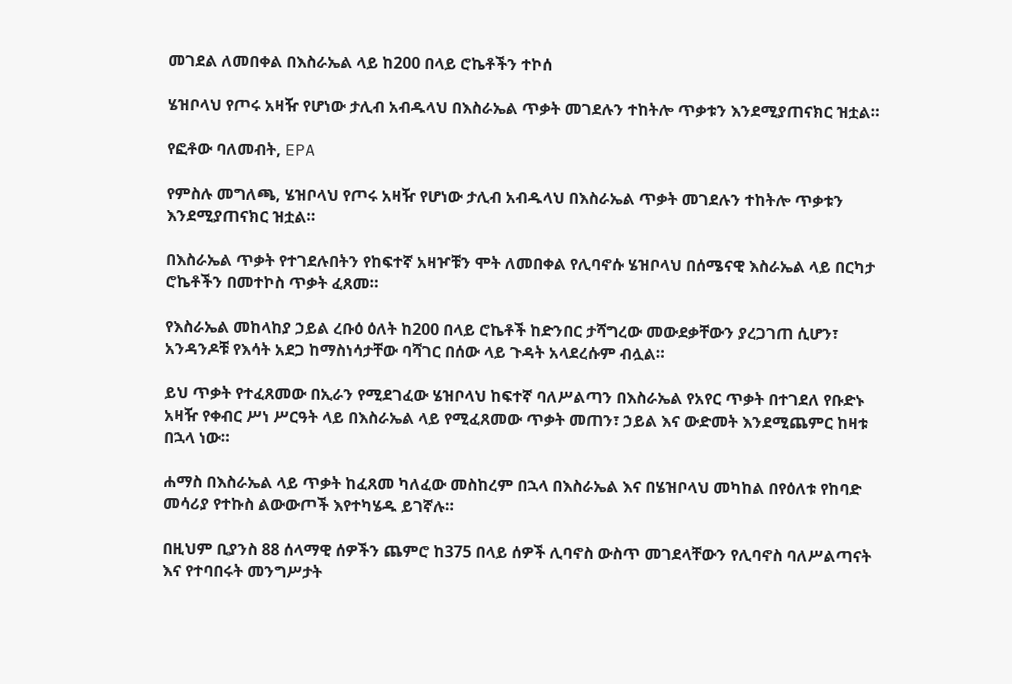መገደል ለመበቀል በእስራኤል ላይ ከ200 በላይ ሮኬቶችን ተኮሰ

ሄዝቦላህ የጦሩ አዛዥ የሆነው ታሊብ አብዱላህ በእስራኤል ጥቃት መገደሉን ተከትሎ ጥቃቱን እንደሚያጠናክር ዝቷል።

የፎቶው ባለመብት, EPA

የምስሉ መግለጫ, ሄዝቦላህ የጦሩ አዛዥ የሆነው ታሊብ አብዱላህ በእስራኤል ጥቃት መገደሉን ተከትሎ ጥቃቱን እንደሚያጠናክር ዝቷል።

በእስራኤል ጥቃት የተገደሉበትን የከፍተኛ አዛዦቹን ሞት ለመበቀል የሊባኖሱ ሄዝቦላህ በሰሜናዊ እስራኤል ላይ በርካታ ሮኬቶችን በመተኮስ ጥቃት ፈጸመ።

የእስራኤል መከላከያ ኃይል ረቡዕ ዕለት ከ200 በላይ ሮኬቶች ከድንበር ታሻግረው መውደቃቸውን ያረጋገጠ ሲሆን፣ አንዳንዶቹ የእሳት አደጋ ከማስነሳታቸው ባሻገር በሰው ላይ ጉዳት አላደረሱም ብሏል።

ይህ ጥቃት የተፈጸመው በኢራን የሚደገፈው ሄዝቦላህ ከፍተኛ ባለሥልጣን በእስራኤል የአየር ጥቃት በተገደለ የቡድኑ አዛዥ የቀብር ሥነ ሥርዓት ላይ በእስራኤል ላይ የሚፈጸመው ጥቃት መጠን፣ ኃይል እና ውድመት እንደሚጨምር ከዛቱ በኋላ ነው።

ሐማስ በእስራኤል ላይ ጥቃት ከፈጸመ ካለፈው መስከረም በኋላ በእስራኤል እና በሄዝቦላህ መካከል በየዕለቱ የከባድ መሳሪያ የተኩስ ልውውጦች እየተካሄዱ ይገኛሉ።

በዚህም ቢያንስ 88 ሰላማዊ ሰዎችን ጨምሮ ከ375 በላይ ሰዎች ሊባኖስ ውስጥ መገደላቸውን የሊባኖስ ባለሥልጣናት እና የተባበሩት መንግሥታት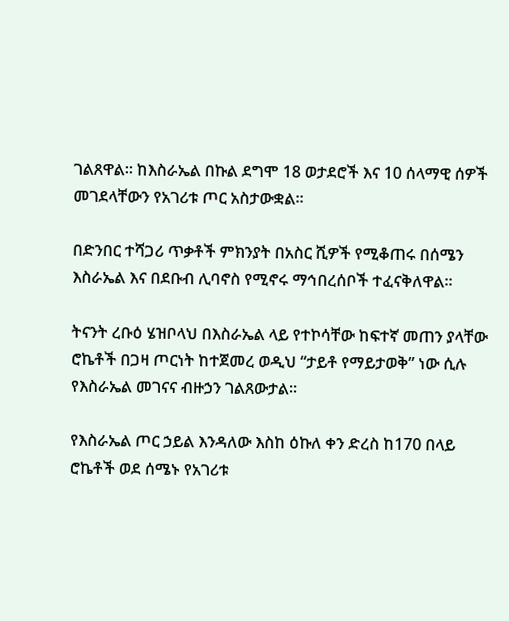ገልጸዋል። ከእስራኤል በኩል ደግሞ 18 ወታደሮች እና 10 ሰላማዊ ሰዎች መገደላቸውን የአገሪቱ ጦር አስታውቋል።

በድንበር ተሻጋሪ ጥቃቶች ምክንያት በአስር ሺዎች የሚቆጠሩ በሰሜን እስራኤል እና በደቡብ ሊባኖስ የሚኖሩ ማኅበረሰቦች ተፈናቅለዋል።

ትናንት ረቡዕ ሄዝቦላህ በእስራኤል ላይ የተኮሳቸው ከፍተኛ መጠን ያላቸው ሮኬቶች በጋዛ ጦርነት ከተጀመረ ወዲህ “ታይቶ የማይታወቅ” ነው ሲሉ የእስራኤል መገናና ብዙኃን ገልጸውታል።

የእስራኤል ጦር ኃይል እንዳለው እስከ ዕኩለ ቀን ድረስ ከ170 በላይ ሮኬቶች ወደ ሰሜኑ የአገሪቱ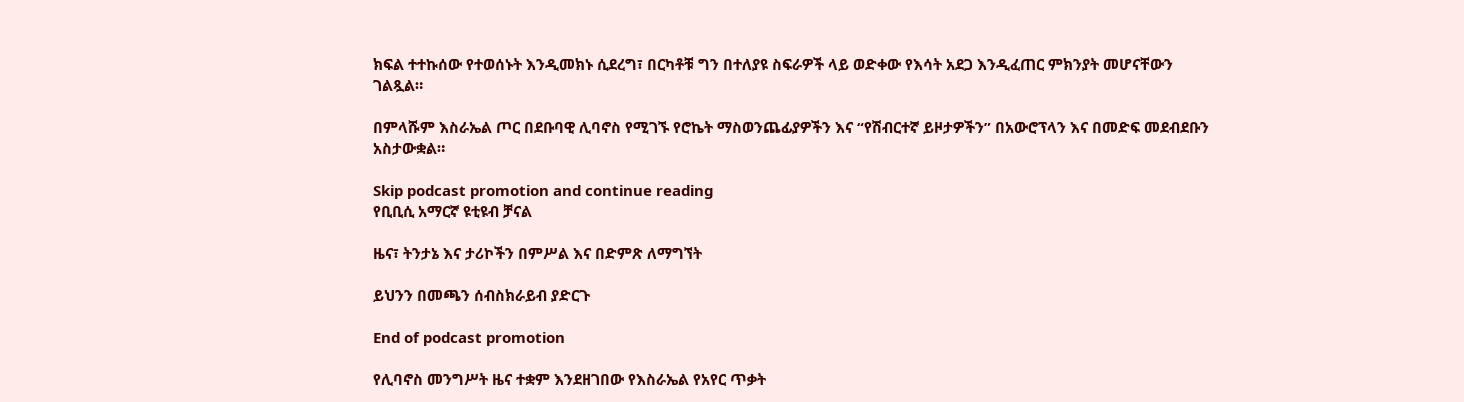ክፍል ተተኩሰው የተወሰኑት እንዲመክኑ ሲደረግ፣ በርካቶቹ ግን በተለያዩ ስፍራዎች ላይ ወድቀው የእሳት አደጋ እንዲፈጠር ምክንያት መሆናቸውን ገልጿል።

በምላሹም እስራኤል ጦር በደቡባዊ ሊባኖስ የሚገኙ የሮኬት ማስወንጨፊያዎችን እና “የሽብርተኛ ይዞታዎችን” በአውሮፕላን እና በመድፍ መደብደቡን አስታውቋል።

Skip podcast promotion and continue reading
የቢቢሲ አማርኛ ዩቲዩብ ቻናል

ዜና፣ ትንታኔ እና ታሪኮችን በምሥል እና በድምጽ ለማግኘት

ይህንን በመጫን ሰብስክራይብ ያድርጉ

End of podcast promotion

የሊባኖስ መንግሥት ዜና ተቋም እንደዘገበው የእስራኤል የአየር ጥቃት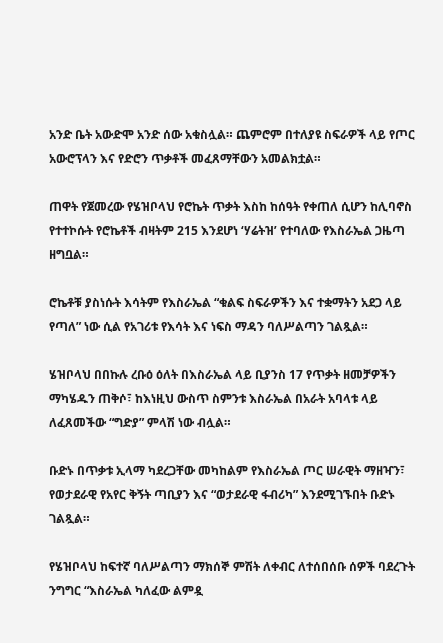አንድ ቤት አውድሞ አንድ ሰው አቁስሏል። ጨምሮም በተለያዩ ስፍራዎች ላይ የጦር አውሮፕላን እና የድሮን ጥቃቶች መፈጸማቸውን አመልክቷል።

ጠዋት የጀመረው የሄዝቦላህ የሮኬት ጥቃት እስከ ከሰዓት የቀጠለ ሲሆን ከሊባኖስ የተተኮሱት የሮኬቶች ብዛትም 215 እንደሆነ ‘ሃሬትዝ’ የተባለው የእስራኤል ጋዜጣ ዘግቧል።

ሮኬቶቹ ያስነሱት እሳትም የእስራኤል “ቁልፍ ስፍራዎችን እና ተቋማትን አደጋ ላይ የጣለ” ነው ሲል የአገሪቱ የእሳት እና ነፍስ ማዳን ባለሥልጣን ገልጿል።

ሄዝቦላህ በበኩሉ ረቡዕ ዕለት በእስራኤል ላይ ቢያንስ 17 የጥቃት ዘመቻዎችን ማካሄዱን ጠቅሶ፣ ከእነዚህ ውስጥ ስምንቱ እስራኤል በአራት አባላቱ ላይ ለፈጸመችው “ግድያ” ምላሽ ነው ብሏል።

ቡድኑ በጥቃቱ ኢላማ ካደረጋቸው መካከልም የእስራኤል ጦር ሠራዊት ማዘዣን፣ የወታደራዊ የአየር ቅኝት ጣቢያን እና “ወታደራዊ ፋብሪካ” እንደሚገኙበት ቡድኑ ገልጿል።

የሄዝቦላህ ከፍተኛ ባለሥልጣን ማክሰኞ ምሽት ለቀብር ለተሰበሰቡ ሰዎች ባደረጉት ንግግር “እስራኤል ካለፈው ልምዷ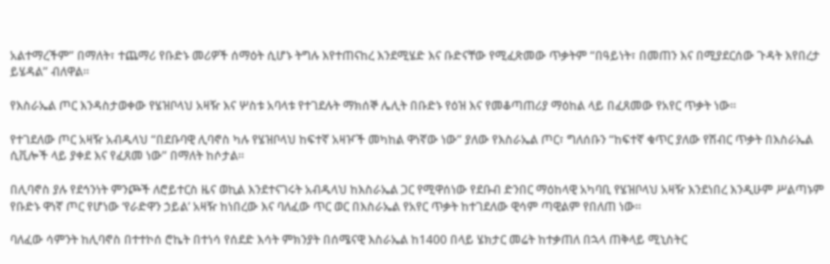አልተማረችም” በማለት፣ ተጨማሪ የቡድኑ መሪዎች ሰማዕት ሲሆኑ ትግሉ እየተጠናከረ እንደሚሄድ እና ቡድናቸው የሚፈጽመው ጥቃትም “በዓይነት፣ በመጠን እና በሚያደርሰው ጉዳት እየበረታ ይሄዳል” ብለዋል።

የእስራኤል ጦር እንዳስታወቀው የሄዝቦላህ አዛዥ እና ሦስቱ አባላቱ የተገደሉት ማክሰኞ ሌሊት በቡድኑ የዕዝ እና የመቆጣጠሪያ ማዕከል ላይ በፈጸመው የአየር ጥቃት ነው።

የተገደለው ጦር አዛዥ አብዱላህ “በደቡባዊ ሊባኖስ ካሉ የሄዝቦላህ ከፍተኛ አዛዦች መካከል ዋነኛው ነው” ያለው የእስራኤል ጦር፣ ግለሰቡን “ከፍተኛ ቁጥር ያለው የሽብር ጥቃት በእስራኤል ሲቪሎች ላይ ያቀደ እና የፈጸመ ነው” በማለት ከሶታል።

በሊባኖስ ያሉ የደኅንነት ምንጮች ለሮይተርስ ዜና ወኪል እንደተናገሩት አብዱላህ ከእስራኤል ጋር የሚዋሰነው የደቡብ ድንበር ማዕከላዊ አካባቢ የሄዝቦላህ አዛዥ እንደነበረ እንዲሁም ሥልጣኑም የቡድኑ ዋነኛ ጦር የሆነው ‘የራድዋን ኃይል’ አዛዥ ከነበረው እና ባለፈው ጥር ወር በእስራኤል የአየር ጥቃት ከተገደለው ዊሳም ጣዊልም የበለጠ ነው።

ባለፈው ሳምንት ከሊባኖስ በተተኮሰ ሮኬት በተነሳ የሰደድ እሳት ምክንያት በሰሜናዊ እስራኤል ከ1400 በላይ ሄክታር መሬት ከተቃጠለ በኋላ ጠቅላይ ሚኒስትር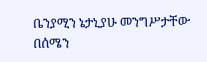ቤንያሚን ኔታኒያሁ መንግሥታቸው በሰሜን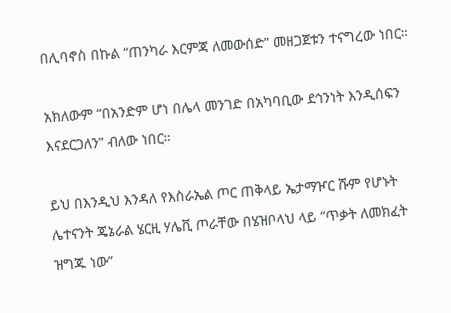በሊባኖስ በኩል “ጠንካራ እርምጃ ለመውሰድ” መዘጋጀቱን ተናግረው ነበር።

አክለውም “በአንድም ሆነ በሌላ መንገድ በአካባቢው ደኅንነት እንዲሰፍን እናደርጋለን” ብለው ነበር።

ይህ በእንዲህ እንዳለ የእስራኤል ጦር ጠቅላይ ኤታማዦር ሹም የሆኑት ሌተናንት ጄኔራል ሄርዚ ሃሌቪ ጦራቸው በሄዝቦላህ ላይ “ጥቃት ለመክፈት ዝግጁ ነው”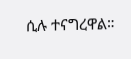ሲሉ ተናግረዋል።